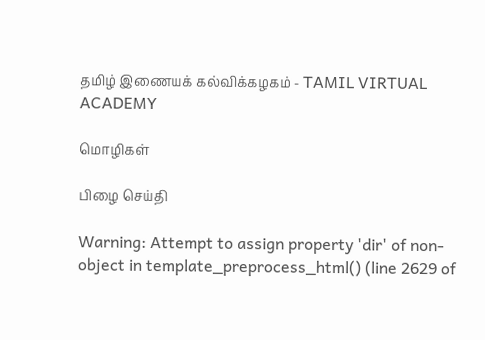தமிழ் இணையக் கல்விக்கழகம் - TAMIL VIRTUAL ACADEMY

மொழிகள்

பிழை செய்தி

Warning: Attempt to assign property 'dir' of non-object in template_preprocess_html() (line 2629 of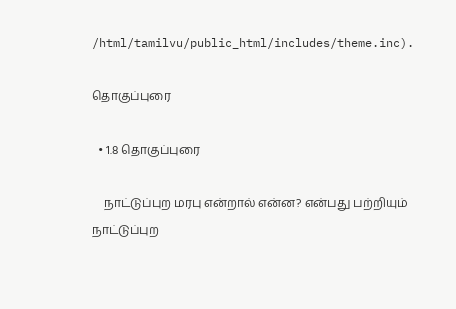/html/tamilvu/public_html/includes/theme.inc).

தொகுப்புரை

  • 1.8 தொகுப்புரை

    நாட்டுப்புற மரபு என்றால் என்ன? என்பது பற்றியும் நாட்டுப்புற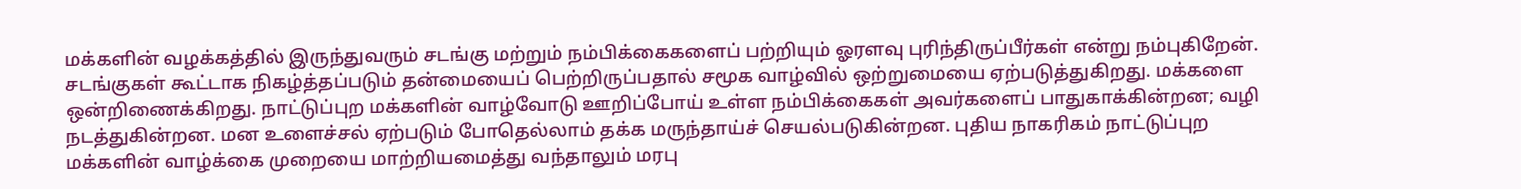மக்களின் வழக்கத்தில் இருந்துவரும் சடங்கு மற்றும் நம்பிக்கைகளைப் பற்றியும் ஓரளவு புரிந்திருப்பீர்கள் என்று நம்புகிறேன். சடங்குகள் கூட்டாக நிகழ்த்தப்படும் தன்மையைப் பெற்றிருப்பதால் சமூக வாழ்வில் ஒற்றுமையை ஏற்படுத்துகிறது. மக்களை ஒன்றிணைக்கிறது. நாட்டுப்புற மக்களின் வாழ்வோடு ஊறிப்போய் உள்ள நம்பிக்கைகள் அவர்களைப் பாதுகாக்கின்றன; வழி நடத்துகின்றன. மன உளைச்சல் ஏற்படும் போதெல்லாம் தக்க மருந்தாய்ச் செயல்படுகின்றன. புதிய நாகரிகம் நாட்டுப்புற மக்களின் வாழ்க்கை முறையை மாற்றியமைத்து வந்தாலும் மரபு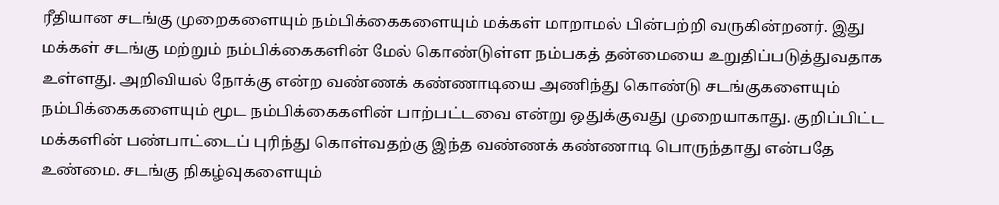ரீதியான சடங்கு முறைகளையும் நம்பிக்கைகளையும் மக்கள் மாறாமல் பின்பற்றி வருகின்றனர். இது மக்கள் சடங்கு மற்றும் நம்பிக்கைகளின் மேல் கொண்டுள்ள நம்பகத் தன்மையை உறுதிப்படுத்துவதாக உள்ளது. அறிவியல் நோக்கு என்ற வண்ணக் கண்ணாடியை அணிந்து கொண்டு சடங்குகளையும் நம்பிக்கைகளையும் மூட நம்பிக்கைகளின் பாற்பட்டவை என்று ஒதுக்குவது முறையாகாது. குறிப்பிட்ட மக்களின் பண்பாட்டைப் புரிந்து கொள்வதற்கு இந்த வண்ணக் கண்ணாடி பொருந்தாது என்பதே உண்மை. சடங்கு நிகழ்வுகளையும்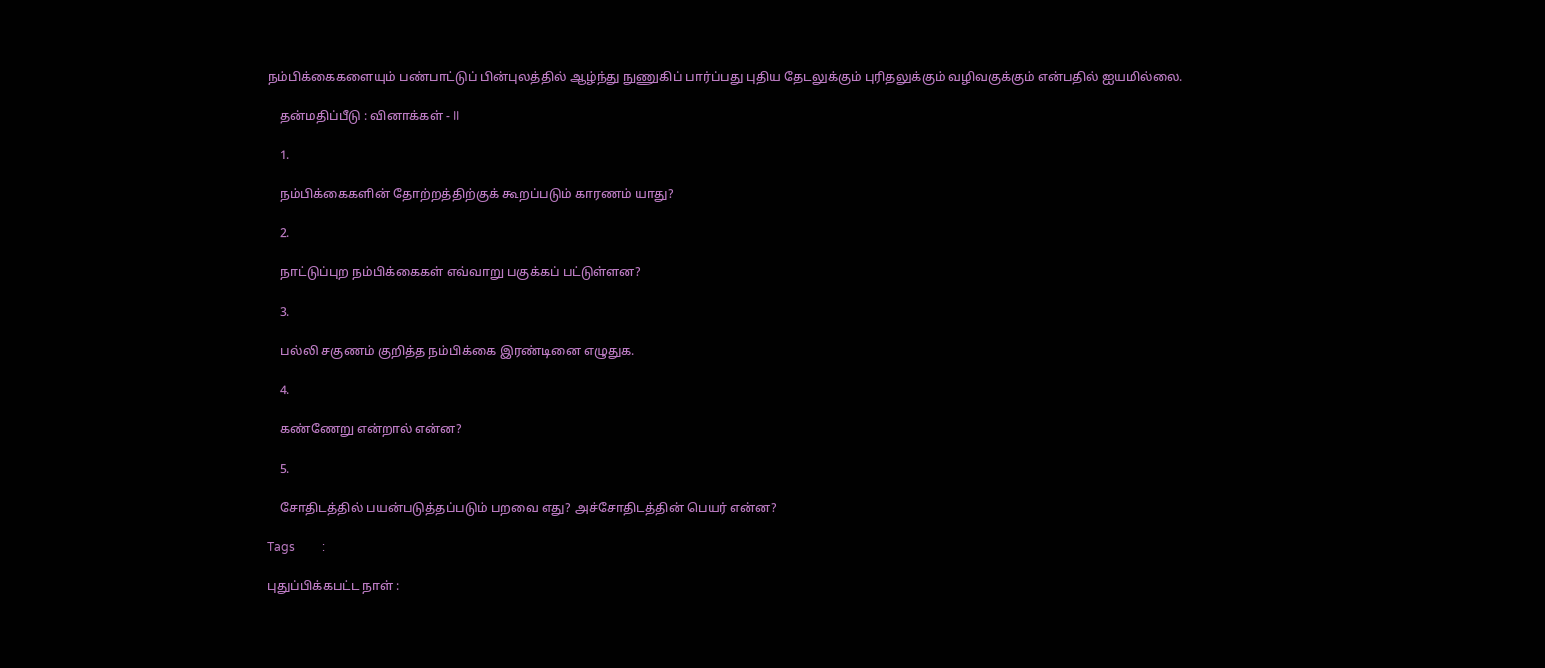நம்பிக்கைகளையும் பண்பாட்டுப் பின்புலத்தில் ஆழ்ந்து நுணுகிப் பார்ப்பது புதிய தேடலுக்கும் புரிதலுக்கும் வழிவகுக்கும் என்பதில் ஐயமில்லை.

    தன்மதிப்பீடு : வினாக்கள் - II

    1.

    நம்பிக்கைகளின் தோற்றத்திற்குக் கூறப்படும் காரணம் யாது?

    2.

    நாட்டுப்புற நம்பிக்கைகள் எவ்வாறு பகுக்கப் பட்டுள்ளன?

    3.

    பல்லி சகுணம் குறித்த நம்பிக்கை இரண்டினை எழுதுக.

    4.

    கண்ணேறு என்றால் என்ன?

    5.

    சோதிடத்தில் பயன்படுத்தப்படும் பறவை எது? அச்சோதிடத்தின் பெயர் என்ன?

Tags         :

புதுப்பிக்கபட்ட நாள் :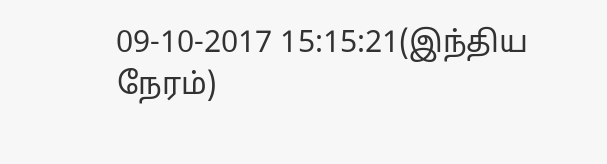09-10-2017 15:15:21(இந்திய நேரம்)